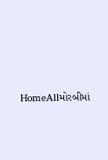HomeAllમોરબીમાં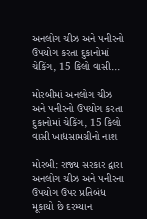અનલોગ ચીઝ અને પનીરનો ઉપયોગ કરતા દુકાનોમાં ચેકિંગ, 15 કિલો વાસી...

મોરબીમાં અનલોગ ચીઝ અને પનીરનો ઉપયોગ કરતા દુકાનોમાં ચેકિંગ, 15 કિલો વાસી ખાદ્યસામગ્રીનો નાશ

મોરબી: રાજ્ય સરકાર દ્વારા અનલોગ ચીઝ અને પનીરના ઉપયોગ ઉપર પ્રતિબંધ મૂકાયો છે દરમ્યાન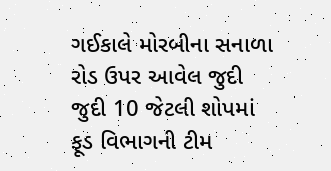ગઈકાલે મોરબીના સનાળા રોડ ઉપર આવેલ જુદી જુદી 10 જેટલી શોપમાં ફૂડ વિભાગની ટીમ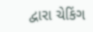દ્વારા ચેકિંગ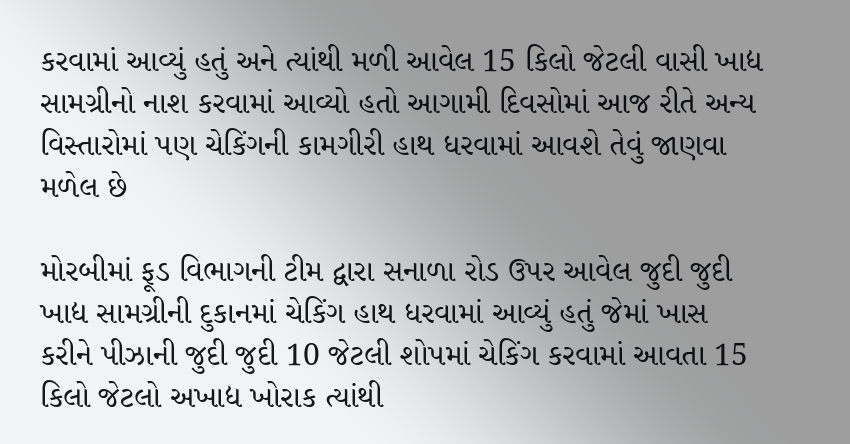કરવામાં આવ્યું હતું અને ત્યાંથી મળી આવેલ 15 કિલો જેટલી વાસી ખાદ્ય સામગ્રીનો નાશ કરવામાં આવ્યો હતો આગામી દિવસોમાં આજ રીતે અન્ય વિસ્તારોમાં પણ ચેકિંગની કામગીરી હાથ ધરવામાં આવશે તેવું જાણવા મળેલ છે

મોરબીમાં ફૂડ વિભાગની ટીમ દ્વારા સનાળા રોડ ઉપર આવેલ જુદી જુદી ખાદ્ય સામગ્રીની દુકાનમાં ચેકિંગ હાથ ધરવામાં આવ્યું હતું જેમાં ખાસ કરીને પીઝાની જુદી જુદી 10 જેટલી શોપમાં ચેકિંગ કરવામાં આવતા 15 કિલો જેટલો અખાદ્ય ખોરાક ત્યાંથી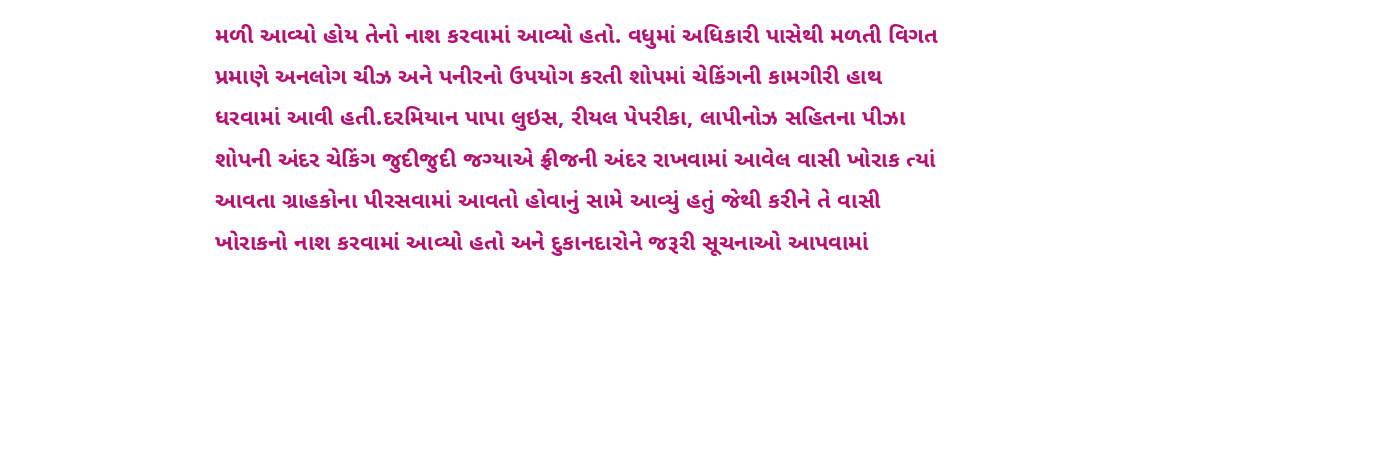મળી આવ્યો હોય તેનો નાશ કરવામાં આવ્યો હતો. વધુમાં અધિકારી પાસેથી મળતી વિગત પ્રમાણે અનલોગ ચીઝ અને પનીરનો ઉપયોગ કરતી શોપમાં ચેકિંગની કામગીરી હાથ ધરવામાં આવી હતી.દરમિયાન પાપા લુઇસ, રીયલ પેપરીકા, લાપીનોઝ સહિતના પીઝા શોપની અંદર ચેકિંગ જુદીજુદી જગ્યાએ ફ્રીજની અંદર રાખવામાં આવેલ વાસી ખોરાક ત્યાં આવતા ગ્રાહકોના પીરસવામાં આવતો હોવાનું સામે આવ્યું હતું જેથી કરીને તે વાસી ખોરાકનો નાશ કરવામાં આવ્યો હતો અને દુકાનદારોને જરૂરી સૂચનાઓ આપવામાં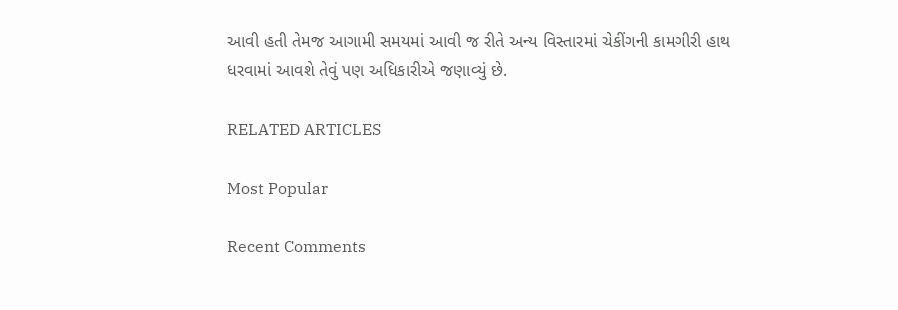આવી હતી તેમજ આગામી સમયમાં આવી જ રીતે અન્ય વિસ્તારમાં ચેકીંગની કામગીરી હાથ ધરવામાં આવશે તેવું પણ અધિકારીએ જણાવ્યું છે.

RELATED ARTICLES

Most Popular

Recent Comments